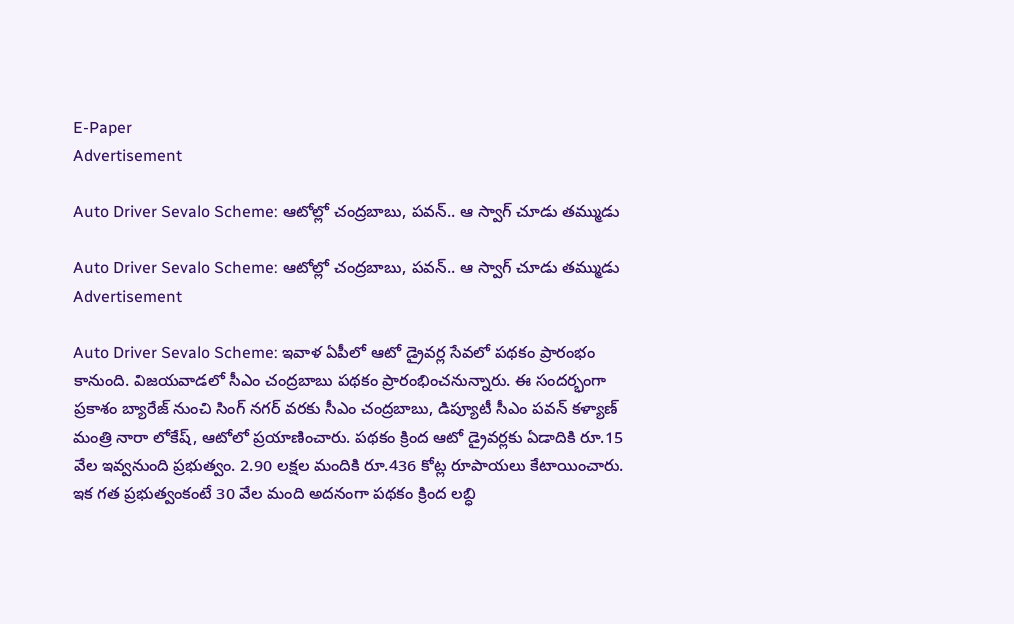E-Paper
Advertisement

Auto Driver Sevalo Scheme: ఆటోల్లో చంద్రబాబు, పవన్.. ఆ స్వాగ్ చూడు తమ్ముడు

Auto Driver Sevalo Scheme: ఆటోల్లో చంద్రబాబు, పవన్.. ఆ స్వాగ్ చూడు తమ్ముడు
Advertisement

Auto Driver Sevalo Scheme: ఇవాళ ఏపీలో ఆటో డ్రైవర్ల సేవలో పథకం ప్రారంభం కానుంది. విజయవాడలో సీఎం చంద్రబాబు పథకం ప్రారంభించనున్నారు. ఈ సందర్భంగా ప్రకాశం బ్యారేజ్ నుంచి సింగ్ నగర్ వరకు సీఎం చంద్రబాబు, డిప్యూటీ సీఎం పవన్ కళ్యాణ్ మంత్రి నారా లోకేష్, ఆటోలో ప్రయాణించారు. పథకం క్రింద ఆటో డ్రైవర్లకు ఏడాదికి రూ.15 వేల ఇవ్వనుంది ప్రభుత్వం. 2.90 లక్షల మందికి రూ.436 కోట్ల రూపాయలు కేటాయించారు. ఇక గత ప్రభుత్వంకంటే 30 వేల మంది అదనంగా పథకం క్రింద లబ్ధి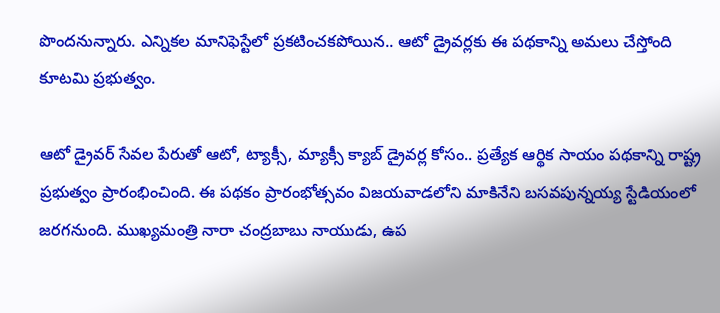పొందనున్నారు. ఎన్నికల మానిఫెస్టేలో ప్రకటించకపోయిన.. ఆటో డ్రైవర్లకు ఈ పథకాన్ని అమలు చేస్తోంది కూటమి ప్రభుత్వం.

ఆటో డ్రైవర్ సేవల పేరుతో ఆటో, ట్యాక్సీ, మ్యాక్సీ క్యాబ్ డ్రైవర్ల కోసం.. ప్రత్యేక ఆర్థిక సాయం పథకాన్ని రాష్ట్ర ప్రభుత్వం ప్రారంభించింది. ఈ పథకం ప్రారంభోత్సవం విజయవాడలోని మాకినేని బసవపున్నయ్య స్టేడియంలో జరగనుంది. ముఖ్యమంత్రి నారా చంద్రబాబు నాయుడు, ఉప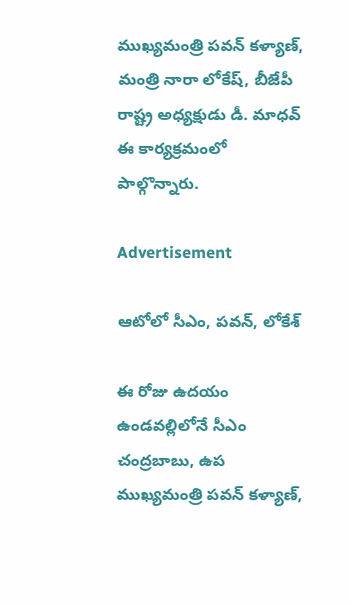ముఖ్యమంత్రి పవన్ కళ్యాణ్, మంత్రి నారా లోకేష్, బీజేపీ రాష్ట్ర అధ్యక్షుడు డీ. మాధవ్ ఈ కార్యక్రమంలో పాల్గొన్నారు.

Advertisement

ఆటోలో సీఎం, పవన్, లోకేశ్

ఈ రోజు ఉదయం ఉండవల్లిలోనే సీఎం చంద్రబాబు, ఉప ముఖ్యమంత్రి పవన్ కళ్యాణ్,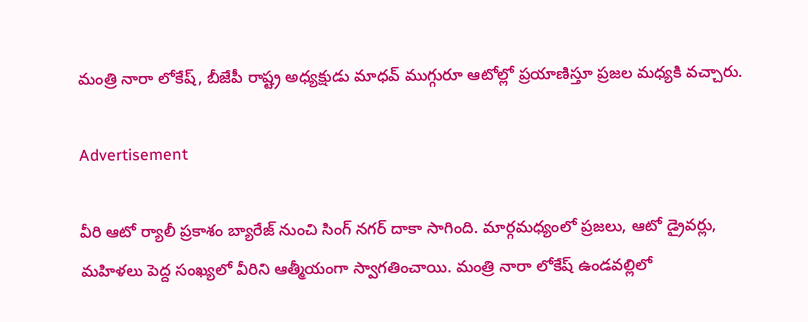మంత్రి నారా లోకేష్, బీజేపీ రాష్ట్ర అధ్యక్షుడు మాధవ్ ముగ్గురూ ఆటోల్లో ప్రయాణిస్తూ ప్రజల మధ్యకి వచ్చారు.

Advertisement

వీరి ఆటో ర్యాలీ ప్రకాశం బ్యారేజ్ నుంచి సింగ్ నగర్ దాకా సాగింది. మార్గమధ్యంలో ప్రజలు, ఆటో డ్రైవర్లు, మహిళలు పెద్ద సంఖ్యలో వీరిని ఆత్మీయంగా స్వాగతించాయి. మంత్రి నారా లోకేష్ ఉండవల్లిలో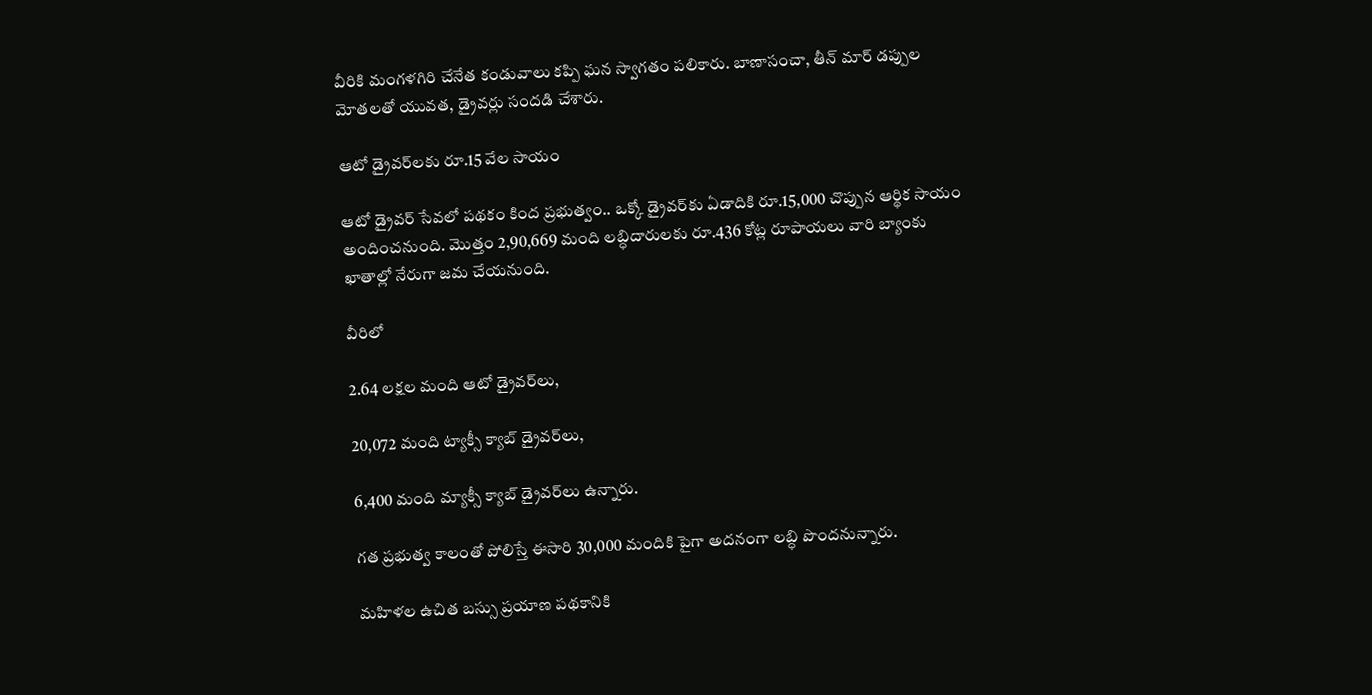వీరికి మంగళగిరి చేనేత కండువాలు కప్పి ఘన స్వాగతం పలికారు. బాణాసంచా, తీన్ మార్ డప్పుల మోతలతో యువత, డ్రైవర్లు సందడి చేశారు.

ఆటో డ్రైవర్‌లకు రూ.15 వేల సాయం

ఆటో డ్రైవర్ సేవలో పథకం కింద ప్రభుత్వం.. ఒక్కో డ్రైవర్‌కు ఏడాదికి రూ.15,000 చొప్పున ఆర్థిక సాయం అందించనుంది. మొత్తం 2,90,669 మంది లబ్ధిదారులకు రూ.436 కోట్ల రూపాయలు వారి బ్యాంకు ఖాతాల్లో నేరుగా జమ చేయనుంది.

వీరిలో

2.64 లక్షల మంది ఆటో డ్రైవర్‌లు,

20,072 మంది ట్యాక్సీ క్యాబ్ డ్రైవర్‌లు,

6,400 మంది మ్యాక్సీ క్యాబ్ డ్రైవర్‌లు ఉన్నారు.

గత ప్రభుత్వ కాలంతో పోలిస్తే ఈసారి 30,000 మందికి పైగా అదనంగా లబ్ధి పొందనున్నారు.

మహిళల ఉచిత బస్సు ప్రయాణ పథకానికి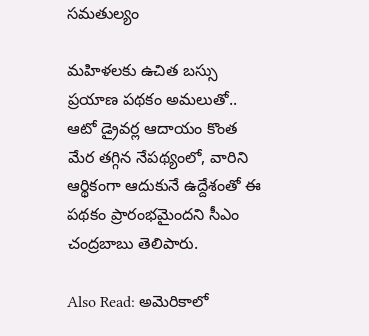సమతుల్యం

మహిళలకు ఉచిత బస్సు ప్రయాణ పథకం అమలుతో.. ఆటో డ్రైవర్ల ఆదాయం కొంత మేర తగ్గిన నేపథ్యంలో, వారిని ఆర్థికంగా ఆదుకునే ఉద్దేశంతో ఈ పథకం ప్రారంభమైందని సీఎం చంద్రబాబు తెలిపారు.

Also Read: అమెరికాలో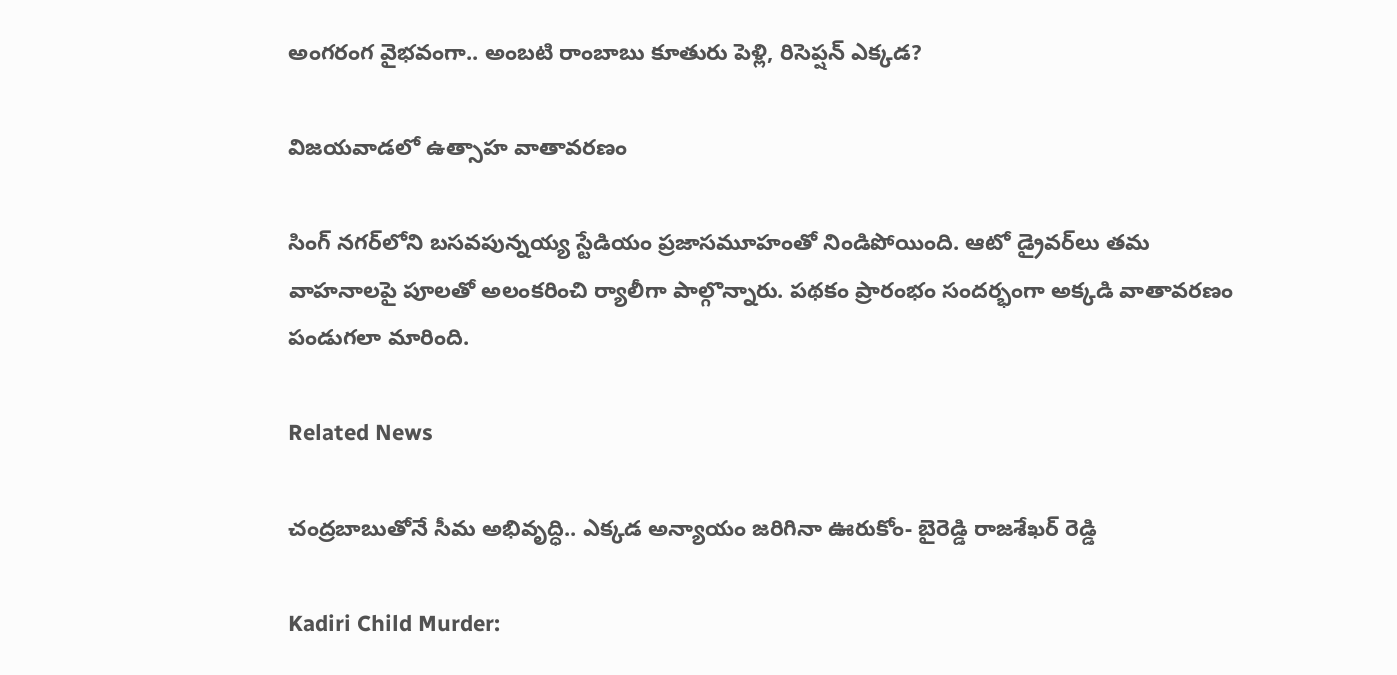అంగరంగ వైభవంగా.. అంబటి రాంబాబు కూతురు పెళ్లి, రిసెప్షన్ ఎక్కడ?

విజయవాడలో ఉత్సాహ వాతావరణం

సింగ్ నగర్‌లోని బసవపున్నయ్య స్టేడియం ప్రజాసమూహంతో నిండిపోయింది. ఆటో డ్రైవర్‌లు తమ వాహనాలపై పూలతో అలంకరించి ర్యాలీగా పాల్గొన్నారు. పథకం ప్రారంభం సందర్భంగా అక్కడి వాతావరణం పండుగలా మారింది.

Related News

చంద్రబాబుతోనే సీమ అభివృద్ధి.. ఎక్కడ అన్యాయం జరిగినా ఊరుకోం- బైరెడ్డి రాజశేఖర్ రెడ్డి

Kadiri Child Murder: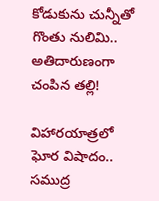కోడుకును చున్నీతో గొంతు నులిమి.. అతిదారుణంగా చంపిన తల్లి!

విహారయాత్రలో ఘోర విషాదం.. సముద్ర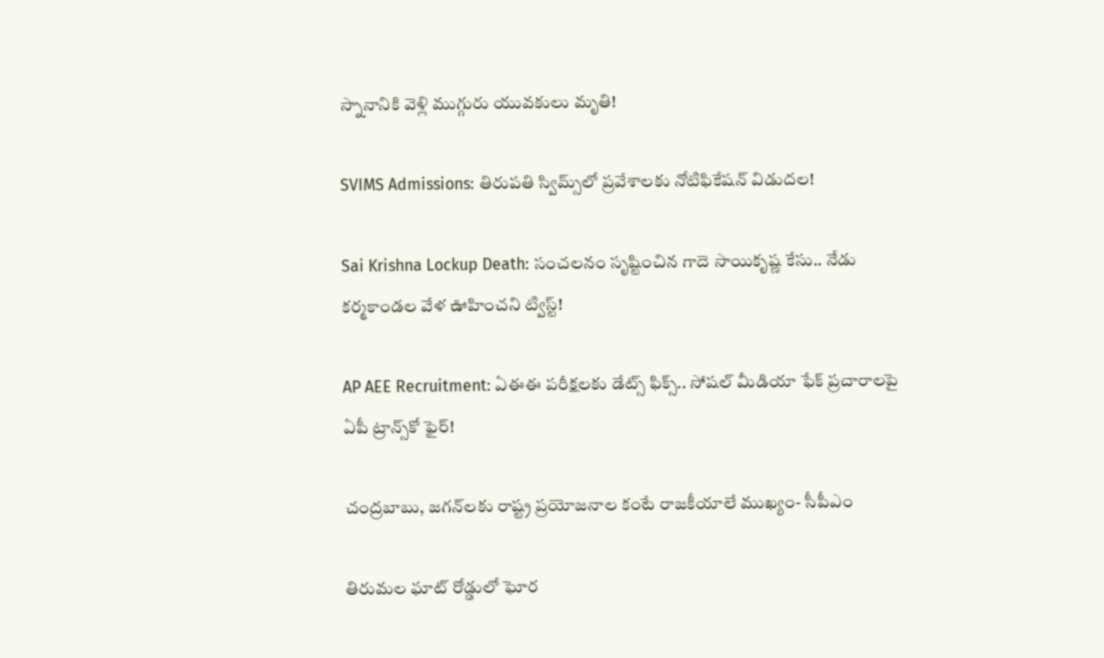స్నానానికి వెళ్లి ముగ్గురు యువకులు మృతి!

SVIMS Admissions: తిరుపతి స్విమ్స్‌లో ప్రవేశాలకు నోటిఫికేషన్ విడుదల!

Sai Krishna Lockup Death: సంచలనం సృష్టించిన గాదె సాయికృష్ణ కేసు.. నేడు కర్మకాండల వేళ ఊహించని ట్విస్ట్!

AP AEE Recruitment: ఏఈఈ పరీక్షలకు డేట్స్ ఫిక్స్.. సోషల్ మీడియా ఫేక్ ప్రచారాలపై ఏపీ ట్రాన్స్‌కో ఫైర్!

చంద్రబాబు, జగన్‌లకు రాష్ట్ర ప్రయోజనాల కంటే రాజకీయాలే ముఖ్యం- సీపీఎం

తిరుమల ఘాట్ రోడ్డులో ఘోర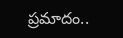ప్రమాదం..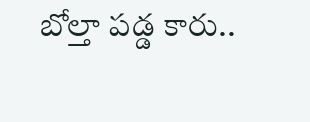బోల్తా పడ్డ కారు..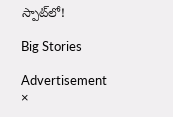స్పాట్‌లో!

Big Stories

Advertisement
×